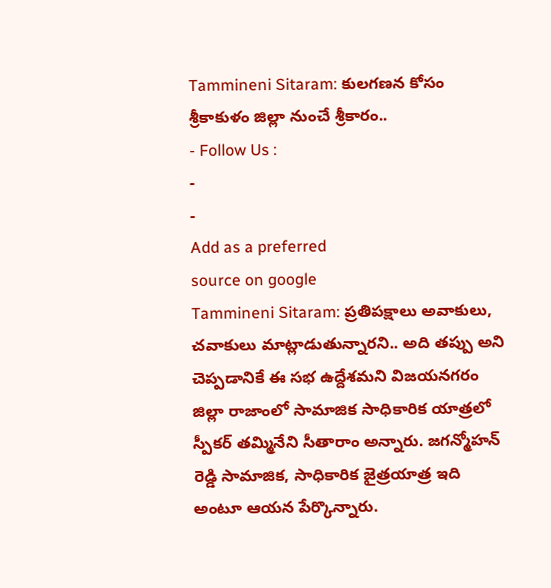Tammineni Sitaram: కులగణన కోసం శ్రీకాకుళం జిల్లా నుంచే శ్రీకారం..
- Follow Us :
-
-
Add as a preferred
source on google
Tammineni Sitaram: ప్రతిపక్షాలు అవాకులు, చవాకులు మాట్లాడుతున్నారని.. అది తప్పు అని చెప్పడానికే ఈ సభ ఉద్దేశమని విజయనగరం జిల్లా రాజాంలో సామాజిక సాధికారిక యాత్రలో స్పీకర్ తమ్మినేని సీతారాం అన్నారు. జగన్మోహన్ రెడ్డి సామాజిక, సాధికారిక జైత్రయాత్ర ఇది అంటూ ఆయన పేర్కొన్నారు.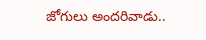జోగులు అందరివాడు..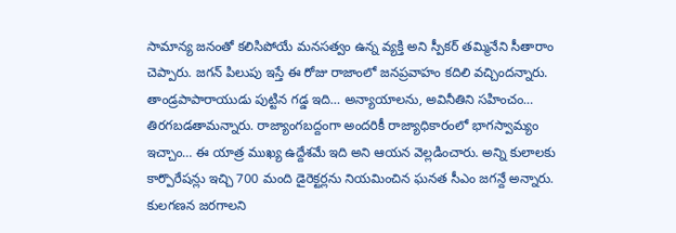సామాన్య జనంతో కలిసిపోయే మనసత్వం ఉన్న వ్యక్తి అని స్పీకర్ తమ్మినేని సీతారాం చెప్పారు. జగన్ పిలుపు ఇస్తే ఈ రోజు రాజాంలో జనప్రవాహం కదిలి వచ్చిందన్నారు. తాండ్రపాపారాయుడు పుట్టిన గడ్డ ఇది… అన్యాయాలను, అవినీతిని సహించం… తిరగబడతామన్నారు. రాజ్యాంగబద్దంగా అందరికీ రాజ్యాధికారంలో భాగస్వామ్యం ఇచ్చాం… ఈ యాత్ర ముఖ్య ఉద్దేశమే ఇది అని ఆయన వెల్లడించారు. అన్ని కులాలకు కార్పొరేషన్లు ఇచ్చి 700 మంది డైరెక్టర్లను నియమించిన ఘనత సీఎం జగన్దే అన్నారు. కులగణన జరగాలని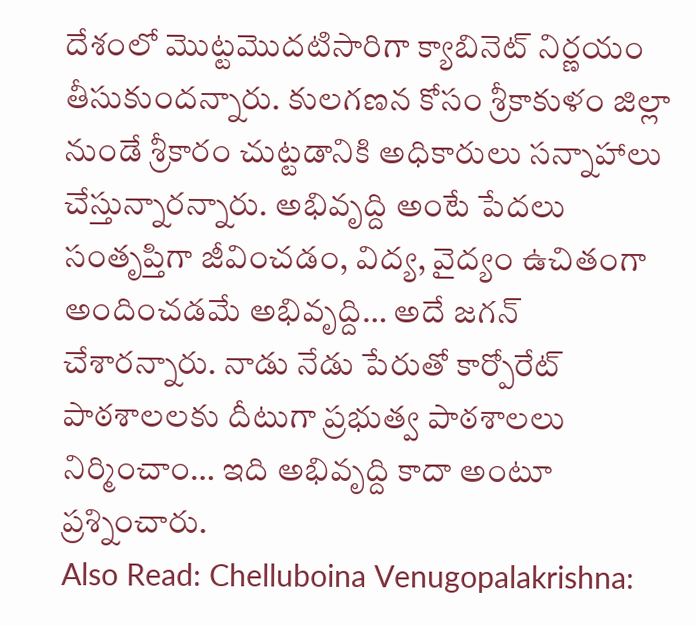దేశంలో మొట్టమొదటిసారిగా క్యాబినెట్ నిర్ణయం తీసుకుందన్నారు. కులగణన కోసం శ్రీకాకుళం జిల్లా నుండే శ్రీకారం చుట్టడానికి అధికారులు సన్నాహాలు చేస్తున్నారన్నారు. అభివృద్ది అంటే పేదలు సంతృప్తిగా జీవించడం, విద్య, వైద్యం ఉచితంగా అందించడమే అభివృద్ది… అదే జగన్ చేశారన్నారు. నాడు నేడు పేరుతో కార్పోరేట్ పాఠశాలలకు దీటుగా ప్రభుత్వ పాఠశాలలు నిర్మించాం… ఇది అభివృద్ది కాదా అంటూ ప్రశ్నించారు.
Also Read: Chelluboina Venugopalakrishna: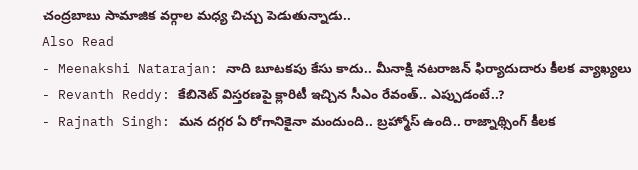చంద్రబాబు సామాజిక వర్గాల మధ్య చిచ్చు పెడుతున్నాడు..
Also Read
- Meenakshi Natarajan: నాది బూటకపు కేసు కాదు.. మీనాక్షి నటరాజన్ ఫిర్యాదుదారు కీలక వ్యాఖ్యలు
- Revanth Reddy: కేబినెట్ విస్తరణపై క్లారిటీ ఇచ్చిన సీఎం రేవంత్.. ఎప్పుడంటే..?
- Rajnath Singh: మన దగ్గర ఏ రోగానికైనా మందుంది.. బ్రహ్మోస్ ఉంది.. రాజ్నాథ్సింగ్ కీలక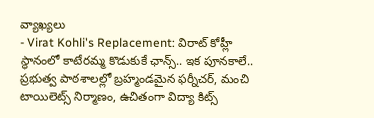వ్యాఖ్యలు
- Virat Kohli's Replacement: విరాట్ కోహ్లీ స్థానంలో కాటేరమ్మ కొడుకుకే ఛాన్స్.. ఇక పూనకాలే..
ప్రభుత్వ పాఠశాలల్లో బ్రహ్మండమైన ఫర్నీచర్, మంచి టాయిలెట్స్ నిర్మాణం, ఉచితంగా విద్యా కిట్స్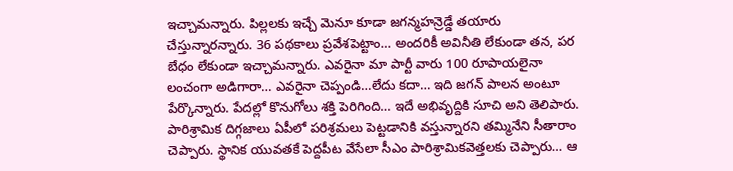ఇచ్చామన్నారు. పిల్లలకు ఇచ్చే మెనూ కూడా జగన్మహన్రెడ్డే తయారు చేస్తున్నారన్నారు. 36 పథకాలు ప్రవేశపెట్టాం… అందరికీ అవినీతి లేకుండా తన, పర బేధం లేకుండా ఇచ్చామన్నారు. ఎవరైనా మా పార్టీ వారు 100 రూపాయలైనా లంచంగా అడిగారా… ఎవరైనా చెప్పండి…లేదు కదా… ఇది జగన్ పాలన అంటూ పేర్కొన్నారు. పేదల్లో కొనుగోలు శక్తి పెరిగింది… ఇదే అభివృద్దికి సూచి అని తెలిపారు. పారిశ్రామిక దిగ్గజాలు ఏపీలో పరిశ్రమలు పెట్టడానికి వస్తున్నారని తమ్మినేని సీతారాం చెప్పారు. స్థానిక యువతకే పెద్దపీట వేసేలా సీఎం పారిశ్రామికవెత్తలకు చెప్పారు… ఆ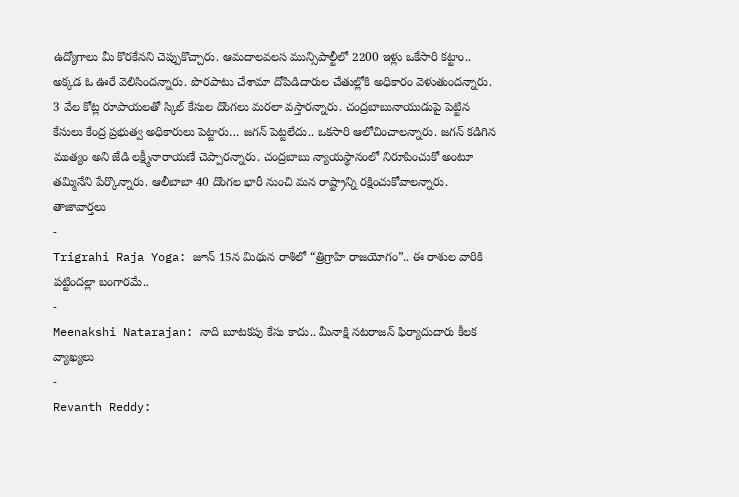ఉద్యోగాలు మీ కొరకేనని చెప్పుకొచ్చారు. ఆమదాలవలస మున్సిపాల్టీలో 2200 ఇళ్లు ఒకేసారి కట్టాం.. అక్కడ ఓ ఊరే వెలిసిందన్నారు. పొరపాటు చేశామా దోపిడిదారుల చేతుల్లోకి అధికారం వెళుతుందన్నారు. 3 వేల కోట్ల రూపాయలతో స్కిల్ కేసుల దొంగలు మరలా వస్తారన్నారు. చంద్రబాబునాయుడుపై పెట్టిన కేసులు కేంద్ర ప్రభుత్వ అధికారులు పెట్టారు… జగన్ పెట్టలేదు.. ఒకసారి ఆలోచించాలన్నారు. జగన్ కడిగిన ముత్యం అని జేడి లక్ష్మీనారాయణే చెప్పారన్నారు. చంద్రబాబు న్యాయస్థానంలో నిరూపించుకో అంటూ తమ్మినేని పేర్కొన్నారు. ఆలీబాబా 40 దొంగల భారీ నుంచి మన రాష్ట్రాన్ని రక్షించుకోవాలన్నారు.
తాజావార్తలు
-
Trigrahi Raja Yoga: జూన్ 15న మిథున రాశిలో “త్రిగ్రాహి రాజయోగం”.. ఈ రాశుల వారికి పట్టిందల్లా బంగారమే..
-
Meenakshi Natarajan: నాది బూటకపు కేసు కాదు.. మీనాక్షి నటరాజన్ ఫిర్యాదుదారు కీలక వ్యాఖ్యలు
-
Revanth Reddy: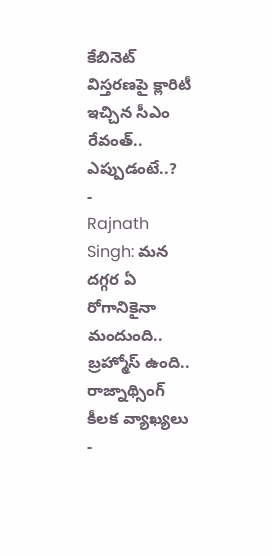కేబినెట్ విస్తరణపై క్లారిటీ ఇచ్చిన సీఎం రేవంత్.. ఎప్పుడంటే..?
-
Rajnath Singh: మన దగ్గర ఏ రోగానికైనా మందుంది.. బ్రహ్మోస్ ఉంది.. రాజ్నాథ్సింగ్ కీలక వ్యాఖ్యలు
-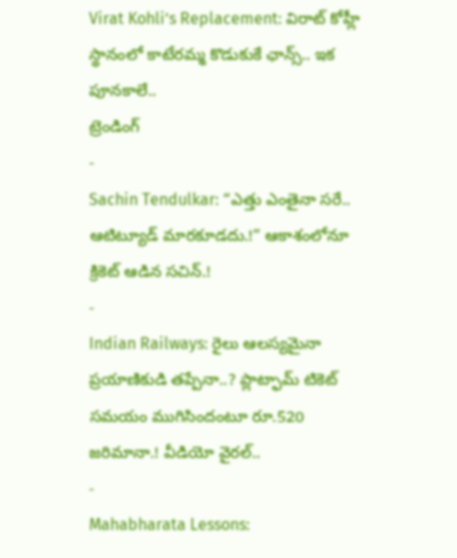Virat Kohli’s Replacement: విరాట్ కోహ్లీ స్థానంలో కాటేరమ్మ కొడుకుకే ఛాన్స్.. ఇక పూనకాలే..
ట్రెండింగ్
-
Sachin Tendulkar: “ఎత్తు ఎంతైనా సరే.. ఆటిట్యూడ్ మారకూడదు.!” ఆకాశంలోనూ క్రికెట్ ఆడిన సచిన్.!
-
Indian Railways: రైలు ఆలస్యమైనా ప్రయాణికుడి తప్పేనా..? ప్లాట్ఫామ్ టికెట్ సమయం ముగిసిందంటూ రూ.520 జరిమానా.! వీడియో వైరల్..
-
Mahabharata Lessons: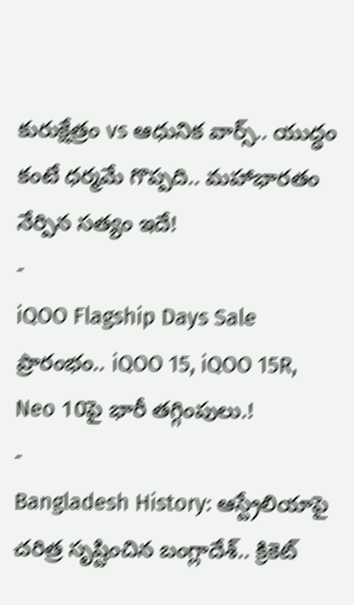కురుక్షేత్రం vs ఆధునిక వార్స్.. యుద్ధం కంటే ధర్మమే గొప్పది.. మహాభారతం నేర్పిన సత్యం ఇదే!
-
iQOO Flagship Days Sale ప్రారంభం.. iQOO 15, iQOO 15R, Neo 10పై భారీ తగ్గింపులు.!
-
Bangladesh History: ఆస్ట్రేలియాపై చరిత్ర సృష్టించిన బంగ్లాదేశ్.. క్రికెట్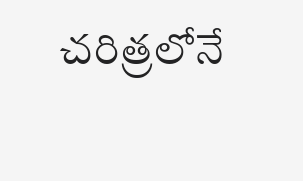చరిత్రలోనే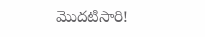మొదటిసారి!